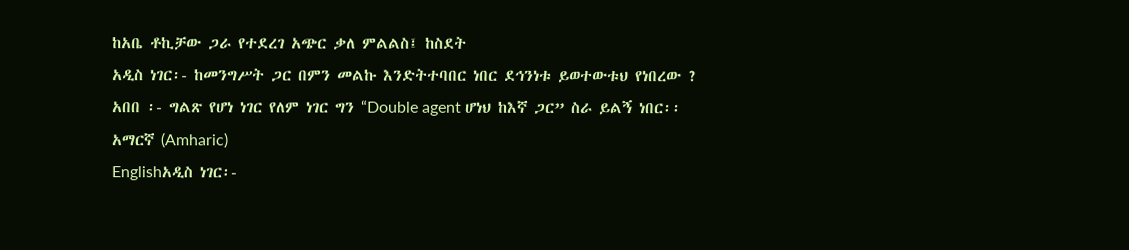ከአቤ ቶኪቻው ጋራ የተደረገ አጭር ቃለ ምልልስ፤ ከስደት
አዲስ ነገር፡- ከመንግሥት ጋር በምን መልኩ እንድትተባበር ነበር ደኅንነቱ ይወተውቱህ የነበረው ?
አበበ ፡- ግልጽ የሆነ ነገር የለም ነገር ግን “Double agent ሆነህ ከእኛ ጋር” ስራ ይልኝ ነበር፡፡
አማርኛ (Amharic)
Englishአዲስ ነገር፡-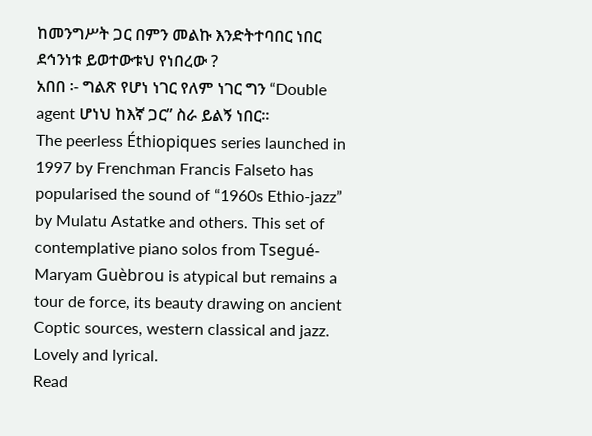ከመንግሥት ጋር በምን መልኩ እንድትተባበር ነበር ደኅንነቱ ይወተውቱህ የነበረው ?
አበበ ፡- ግልጽ የሆነ ነገር የለም ነገር ግን “Double agent ሆነህ ከእኛ ጋር” ስራ ይልኝ ነበር፡፡
The peerless Éthiopiques series launched in 1997 by Frenchman Francis Falseto has popularised the sound of “1960s Ethio-jazz” by Mulatu Astatke and others. This set of contemplative piano solos from Tsegué-Maryam Guèbrou is atypical but remains a tour de force, its beauty drawing on ancient Coptic sources, western classical and jazz. Lovely and lyrical.
Read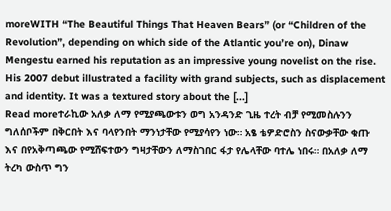moreWITH “The Beautiful Things That Heaven Bears” (or “Children of the Revolution”, depending on which side of the Atlantic you’re on), Dinaw Mengestu earned his reputation as an impressive young novelist on the rise. His 2007 debut illustrated a facility with grand subjects, such as displacement and identity. It was a textured story about the [...]
Read moreተራኪው አለቃ ለማ የሚያጫውቱን ወግ አንዳንድ ጊዜ ተረት ብቻ የሚመስሉንን ግለሰቦችም በቅርበት እና ባላየንበት ማንነታቸው የሚያሳየን ነው። አፄ ቴዎድሮስን ስናውቃቸው ቁጡ እና በየአቅጣጫው የሚሸፍተውን ግዛታቸውን ለማስገበር ፋታ የሌላቸው ባተሌ ነበሩ። በአለቃ ለማ ትረካ ውስጥ ግን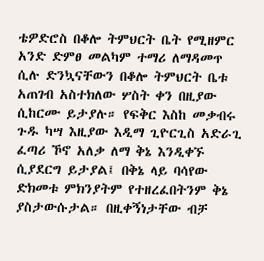ቴዎድሮስ በቆሎ ትምህርት ቤት የሚዘምር አንድ ድምፀ መልካም ተማሪ ለማዳመጥ ሲሉ ድንኳናቸውን በቆሎ ትምህርት ቤቱ አጠገብ አስተክለው ሦስት ቀን በዚያው ሲከርሙ ይታያሉ። የፍቅር እስከ መቃብሩ ጉዱ ካሣ እዚያው እዲማ ጊዮርጊስ አድራጊ ፈጣሪ ኾኖ አለቃ ለማ ቅኔ እንዲቀኙ ሲያደርግ ይታያል፤ በቅኔ ላይ ባሳየው ድክመቱ ምክንያትም የተዘረፈበትንም ቅኔ ያስታውሱታል። በዚቀኝነታቸው ብቻ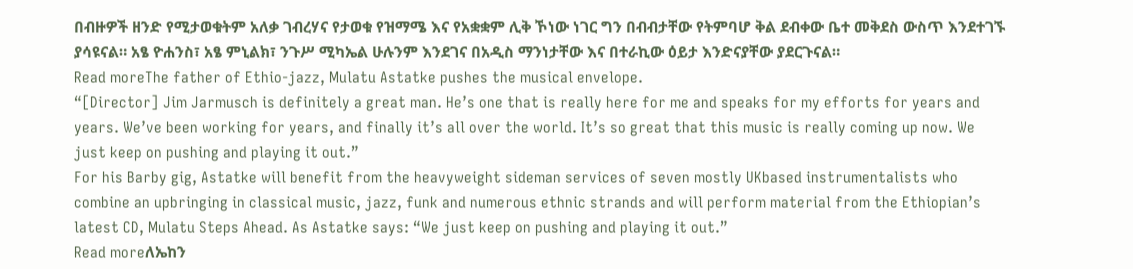በብዙዎች ዘንድ የሚታወቁትም አለቃ ገብረሃና የታወቁ የዝማሜ እና የአቋቋም ሊቅ ኾነው ነገር ግን በብብታቸው የትምባሆ ቅል ደብቀው ቤተ መቅደስ ውስጥ እንደተገኙ ያሳዩናል። አፄ ዮሐንስ፣ አፄ ምኒልክ፣ ንጉሥ ሚካኤል ሁሉንም እንደገና በአዲስ ማንነታቸው እና በተራኪው ዕይታ እንድናያቸው ያደርጉናል።
Read moreThe father of Ethio-jazz, Mulatu Astatke pushes the musical envelope.
“[Director] Jim Jarmusch is definitely a great man. He’s one that is really here for me and speaks for my efforts for years and years. We’ve been working for years, and finally it’s all over the world. It’s so great that this music is really coming up now. We just keep on pushing and playing it out.”
For his Barby gig, Astatke will benefit from the heavyweight sideman services of seven mostly UKbased instrumentalists who combine an upbringing in classical music, jazz, funk and numerous ethnic strands and will perform material from the Ethiopian’s latest CD, Mulatu Steps Ahead. As Astatke says: “We just keep on pushing and playing it out.”
Read moreለኤከን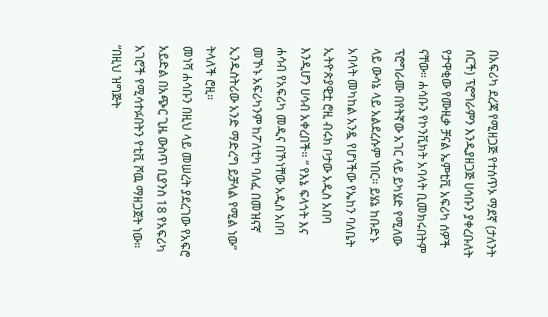በአፍሪካ ደረጃ የሚዘጋጅ የተሰጥኦ ማደኛ (ታለንት ሰርች) ፕሮግራምን እንዲያዘጋጅ ሀሳቡን ያቀረቡለት የታዋቂው የሙዚቃ ቻናል ኤምቲቪ አፍሪካ ሰዎች ናቸው። ሐሳቡን የኮንቪክት አባላት ቢመክሩበትም ፕሮግራሙ በየትኛው አገር ላይ ይካሄድ የሚለው ላይ ውሳኔ ላይ አልደረሱም ነበር። ይሄኔ ከቡድኑ አባላት መካከል አንዷ የሆነችው የኤከን ባለቤት ኢትዮጵያዊቷ ሮዚ ብሩክ ቦታው አዲስ አበባ እንዲሆን ሀሳብ አቀረበች። “ የእኔ ፍላጎት እና ሐሳብ የአፍሪካ መዲና በኾነቸው አዲስ አበባ መኾኑ አፍሪካንም ከፖለቲካ ባለፈ በመዝናኛ ኢንዱስትሪው አንድ ማድረግ ይቻላል የሚል ነው” ትላለች ሮዚ።
መነሻ ሐሳቡን በዚህ ላይ መሠረት ያደረገው የአፍሮ አይድል በአጭር ጊዜ ውስጥ ቢያንስ 18 የአፍሪካ አገሮች የሚሳተፉበትን የቲቪ ሾዉ ማዘጋጀት ነው። “በዚህ ዝግጅት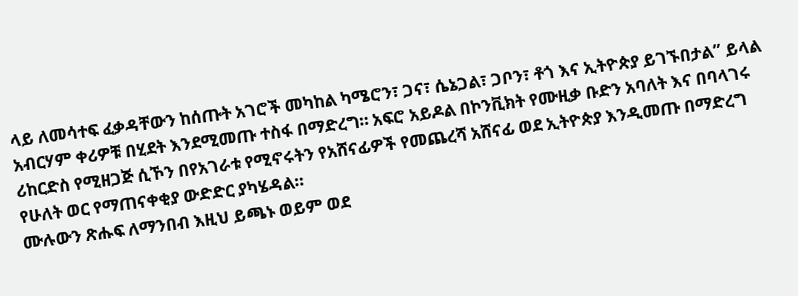ላይ ለመሳተፍ ፈቃዳቸውን ከሰጡት አገሮች መካከል ካሜሮን፣ ጋና፣ ሴኔጋል፣ ጋቦን፣ ቶጎ እና ኢትዮጵያ ይገኙበታል” ይላል አብርሃም ቀሪዎቹ በሂደት እንደሚመጡ ተስፋ በማድረግ። አፍሮ አይዶል በኮንቪክት የሙዚቃ ቡድን አባለት እና በባላገሩ ሪከርድስ የሚዘጋጅ ሲኾን በየአገራቱ የሚኖሩትን የአሸናፊዎች የመጨረሻ አሸናፊ ወደ ኢትዮጵያ እንዲመጡ በማድረግ የሁለት ወር የማጠናቀቂያ ውድድር ያካሄዳል።
ሙሉውን ጽሑፍ ለማንበብ እዚህ ይጫኑ ወይም ወደ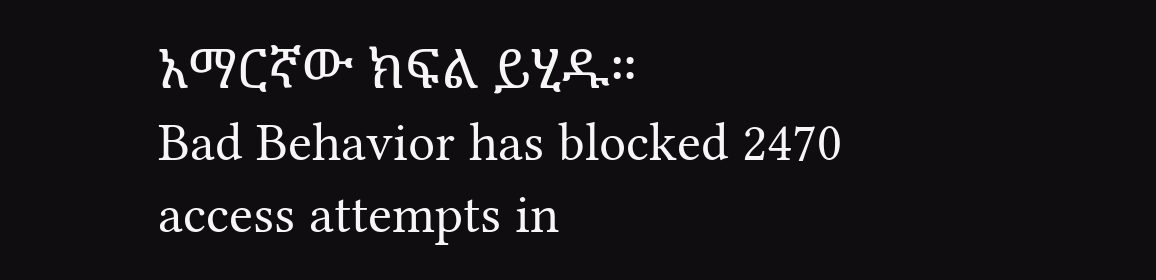አማርኛው ክፍል ይሂዱ።
Bad Behavior has blocked 2470 access attempts in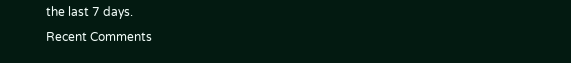the last 7 days.
Recent Comments